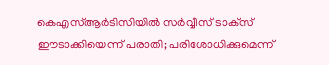കെഎസ്ആര്‍ടിസിയില്‍ സര്‍വ്വീസ് ടാക്‌സ് ഈടാക്കിയെന്ന് പരാതി; പരിശോധിക്കുമെന്ന്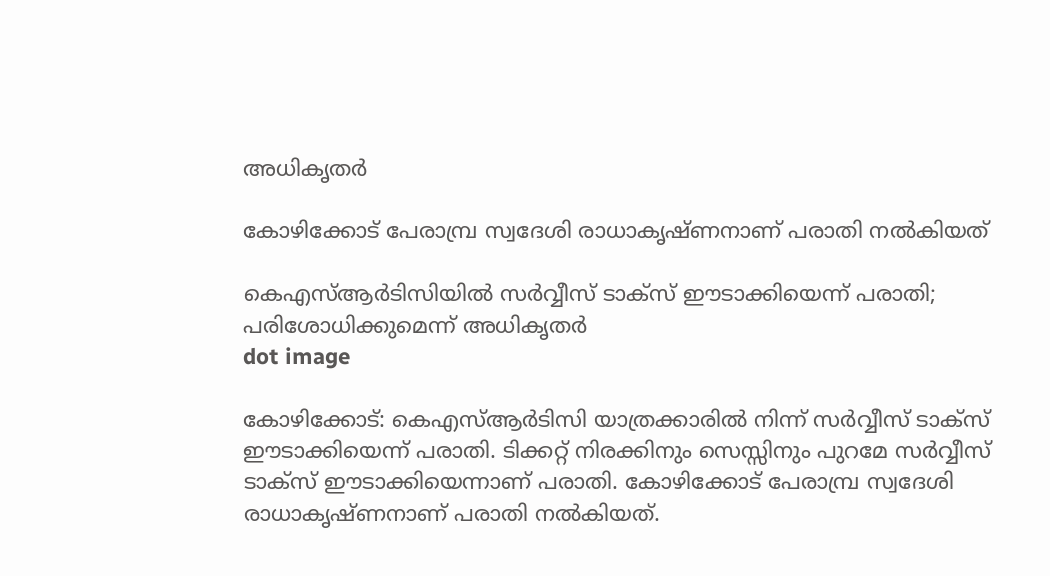അധികൃതര്‍

കോഴിക്കോട് പേരാമ്പ്ര സ്വദേശി രാധാകൃഷ്ണനാണ് പരാതി നല്‍കിയത്

കെഎസ്ആര്‍ടിസിയില്‍ സര്‍വ്വീസ് ടാക്‌സ് ഈടാക്കിയെന്ന് പരാതി; പരിശോധിക്കുമെന്ന് അധികൃതര്‍
dot image

കോഴിക്കോട്: കെഎസ്ആര്‍ടിസി യാത്രക്കാരില്‍ നിന്ന് സര്‍വ്വീസ് ടാക്‌സ് ഈടാക്കിയെന്ന് പരാതി. ടിക്കറ്റ് നിരക്കിനും സെസ്സിനും പുറമേ സര്‍വ്വീസ് ടാക്‌സ് ഈടാക്കിയെന്നാണ് പരാതി. കോഴിക്കോട് പേരാമ്പ്ര സ്വദേശി രാധാകൃഷ്ണനാണ് പരാതി നല്‍കിയത്.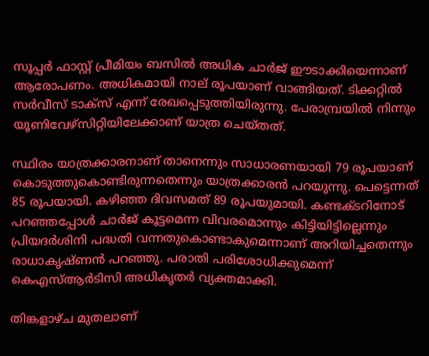സൂപ്പര്‍ ഫാസ്റ്റ് പ്രീമിയം ബസില്‍ അധിക ചാര്‍ജ് ഈടാക്കിയെന്നാണ് ആരോപണം. അധികമായി നാല് രൂപയാണ് വാങ്ങിയത്. ടിക്കറ്റില്‍ സര്‍വീസ് ടാക്‌സ് എന്ന് രേഖപ്പെടുത്തിയിരുന്നു. പേരാമ്പ്രയില്‍ നിന്നും യൂണിവേഴ്‌സിറ്റിയിലേക്കാണ് യാത്ര ചെയ്തത്.

സ്ഥിരം യാത്രക്കാരനാണ് താനെന്നും സാധാരണയായി 79 രൂപയാണ് കൊടുത്തുകൊണ്ടിരുന്നതെന്നും യാത്രക്കാരൻ പറയുന്നു. പെട്ടെന്നത് 85 രൂപയായി. കഴിഞ്ഞ ദിവസമത് 89 രൂപയുമായി. കണ്ടക്ടറിനോട് പറഞ്ഞപ്പോൾ ചാർജ് കൂട്ടമെന്ന വിവരമൊന്നും കിട്ടിയിട്ടില്ലെന്നും പ്രിയദർശിനി പദ്ധതി വന്നതുകൊണ്ടാകുമെന്നാണ് അറിയിച്ചതെന്നും രാധാകൃഷ്ണൻ പറഞ്ഞു. പരാതി പരിശോധിക്കുമെന്ന് കെഎസ്ആര്‍ടിസി അധികൃതര്‍ വ്യക്തമാക്കി.

തിങ്കളാഴ്ച മുതലാണ്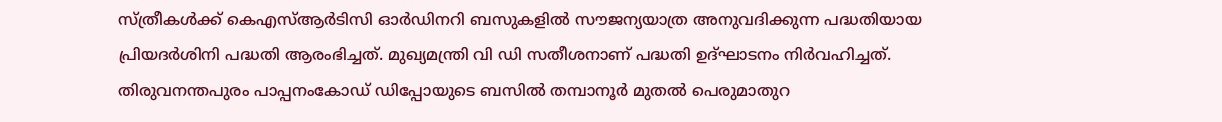സ്ത്രീകള്‍ക്ക് കെഎസ്ആര്‍ടിസി ഓര്‍ഡിനറി ബസുകളില്‍ സൗജന്യയാത്ര അനുവദിക്കുന്ന പദ്ധതിയായ പ്രിയദര്‍ശിനി പദ്ധതി ആരംഭിച്ചത്. മുഖ്യമന്ത്രി വി ഡി സതീശനാണ് പദ്ധതി ഉദ്ഘാടനം നിർവഹിച്ചത്. തിരുവനന്തപുരം പാപ്പനംകോഡ് ഡിപ്പോയുടെ ബസില്‍ തമ്പാനൂര്‍ മുതല്‍ പെരുമാതുറ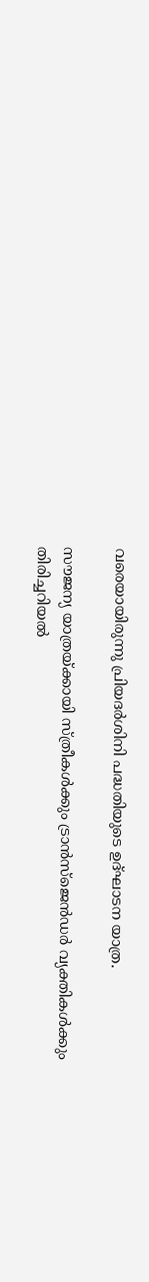വരെയായിരുന്നു പ്രിയദര്‍ശിനി പദ്ധതിയുടെ ഉദ്ഘാടന യാത്ര.

സൗജന്യ യാത്രയ്ക്കായി സ്ത്രീകള്‍ക്കും ട്രാന്‍സ്ജെന്‍ഡര്‍ വ്യക്തികള്‍ക്കും തിരിച്ചറിയല്‍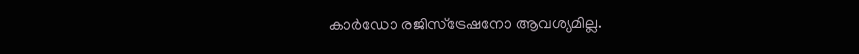കാര്‍ഡോ രജിസ്ട്രേഷനോ ആവശ്യമില്ല.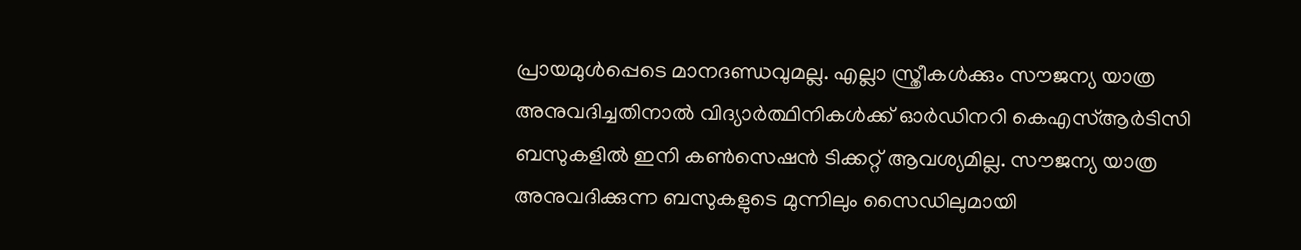പ്രായമുള്‍പ്പെടെ മാനദണ്ഡവുമല്ല. എല്ലാ സ്ത്രീകള്‍ക്കും സൗജന്യ യാത്ര അനുവദിച്ചതിനാല്‍ വിദ്യാര്‍ത്ഥിനികള്‍ക്ക് ഓര്‍ഡിനറി കെഎസ്ആര്‍ടിസി ബസുകളില്‍ ഇനി കണ്‍സെഷന്‍ ടിക്കറ്റ് ആവശ്യമില്ല. സൗജന്യ യാത്ര അനുവദിക്കുന്ന ബസുകളുടെ മുന്നിലും സൈഡിലുമായി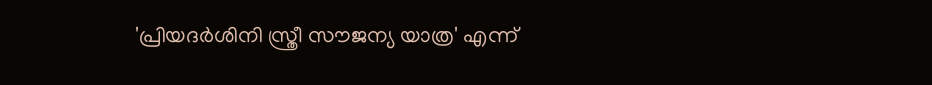'പ്രിയദര്‍ശിനി സ്ത്രീ സൗജന്യ യാത്ര' എന്ന്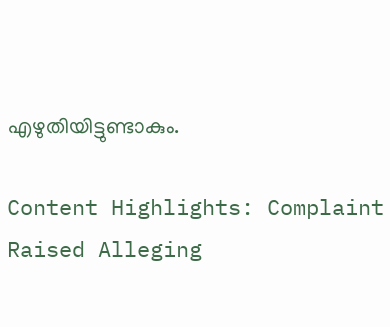എഴുതിയിട്ടുണ്ടാകും.

Content Highlights: Complaint Raised Alleging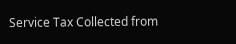Service Tax Collected from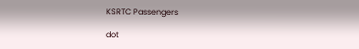KSRTC Passengers

dot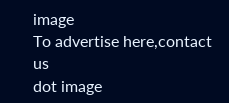image
To advertise here,contact us
dot image